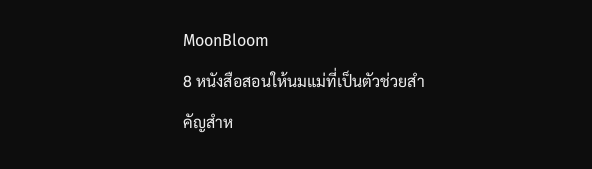MoonBloom
8 หนังสือสอนให้นมแม่ที่เป็นตัวช่วยสำคัญสำห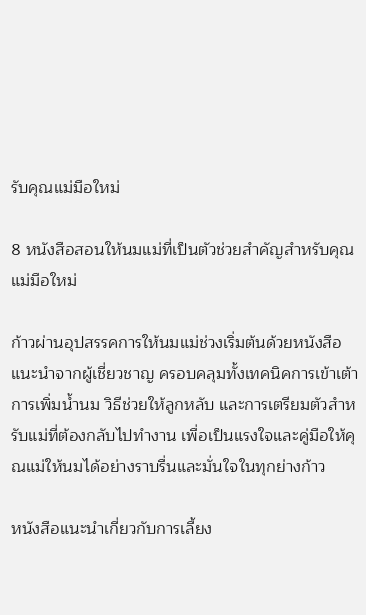รับคุณแม่มือใหม่

8 หนังสือสอนให้นมแม่ที่เป็นตัวช่วยสำคัญสำหรับคุณแม่มือใหม่

ก้าวผ่านอุปสรรคการให้นมแม่ช่วงเริ่มต้นด้วยหนังสือแนะนำจากผู้เชี่ยวชาญ ครอบคลุมทั้งเทคนิคการเข้าเต้า การเพิ่มน้ำนม วิธีช่วยให้ลูกหลับ และการเตรียมตัวสำหรับแม่ที่ต้องกลับไปทำงาน เพื่อเป็นแรงใจและคู่มือให้คุณแม่ให้นมได้อย่างราบรื่นและมั่นใจในทุกย่างก้าว

หนังสือแนะนำเกี่ยวกับการเลี้ยง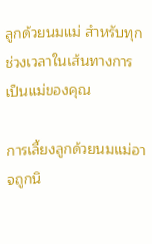ลูกด้วยนมแม่ สำหรับทุกช่วงเวลาในเส้นทางการเป็นแม่ของคุณ

การเลี้ยงลูกด้วยนมแม่อาจถูกนิ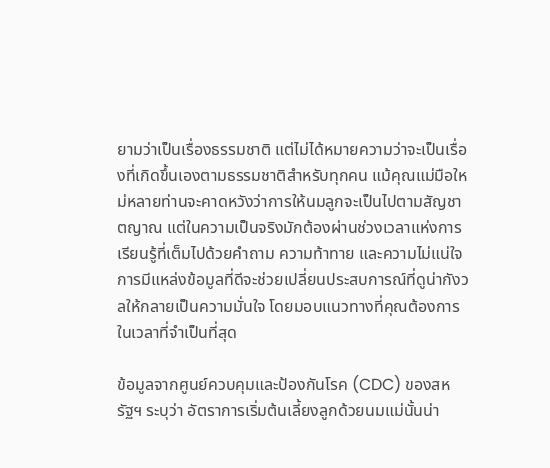ยามว่าเป็นเรื่องธรรมชาติ แต่ไม่ได้หมายความว่าจะเป็นเรื่องที่เกิดขึ้นเองตามธรรมชาติสำหรับทุกคน แม้คุณแม่มือใหม่หลายท่านจะคาดหวังว่าการให้นมลูกจะเป็นไปตามสัญชาตญาณ แต่ในความเป็นจริงมักต้องผ่านช่วงเวลาแห่งการเรียนรู้ที่เต็มไปด้วยคำถาม ความท้าทาย และความไม่แน่ใจ การมีแหล่งข้อมูลที่ดีจะช่วยเปลี่ยนประสบการณ์ที่ดูน่ากังวลให้กลายเป็นความมั่นใจ โดยมอบแนวทางที่คุณต้องการในเวลาที่จำเป็นที่สุด

ข้อมูลจากศูนย์ควบคุมและป้องกันโรค (CDC) ของสหรัฐฯ ระบุว่า อัตราการเริ่มต้นเลี้ยงลูกด้วยนมแม่นั้นน่า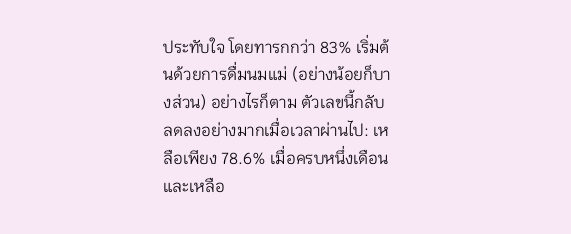ประทับใจ โดยทารกกว่า 83% เริ่มต้นด้วยการดื่มนมแม่ (อย่างน้อยก็บางส่วน) อย่างไรก็ตาม ตัวเลขนี้กลับลดลงอย่างมากเมื่อเวลาผ่านไป: เหลือเพียง 78.6% เมื่อครบหนึ่งเดือน และเหลือ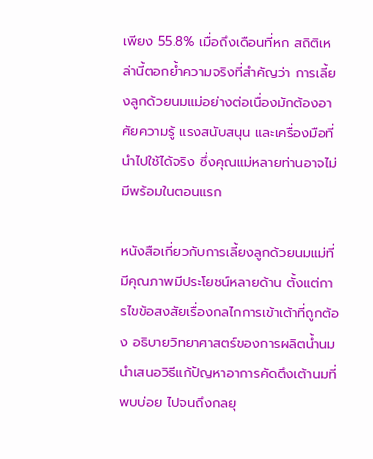เพียง 55.8% เมื่อถึงเดือนที่หก สถิติเหล่านี้ตอกย้ำความจริงที่สำคัญว่า การเลี้ยงลูกด้วยนมแม่อย่างต่อเนื่องมักต้องอาศัยความรู้ แรงสนับสนุน และเครื่องมือที่นำไปใช้ได้จริง ซึ่งคุณแม่หลายท่านอาจไม่มีพร้อมในตอนแรก

หนังสือเกี่ยวกับการเลี้ยงลูกด้วยนมแม่ที่มีคุณภาพมีประโยชน์หลายด้าน ตั้งแต่การไขข้อสงสัยเรื่องกลไกการเข้าเต้าที่ถูกต้อง อธิบายวิทยาศาสตร์ของการผลิตน้ำนม นำเสนอวิธีแก้ปัญหาอาการคัดตึงเต้านมที่พบบ่อย ไปจนถึงกลยุ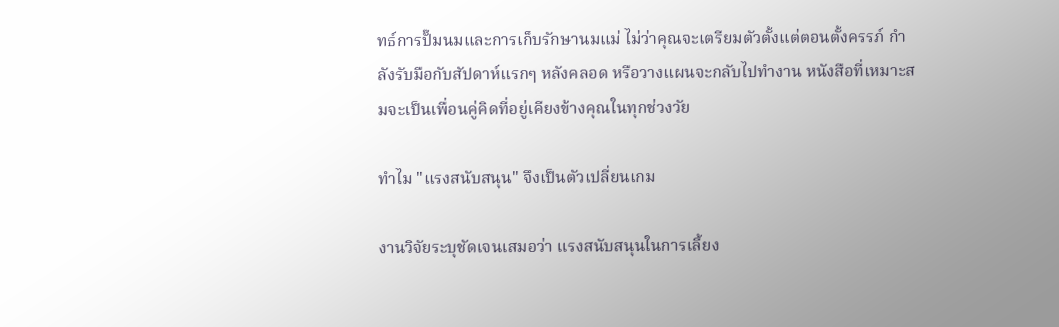ทธ์การปั๊มนมและการเก็บรักษานมแม่ ไม่ว่าคุณจะเตรียมตัวตั้งแต่ตอนตั้งครรภ์ กำลังรับมือกับสัปดาห์แรกๆ หลังคลอด หรือวางแผนจะกลับไปทำงาน หนังสือที่เหมาะสมจะเป็นเพื่อนคู่คิดที่อยู่เคียงข้างคุณในทุกช่วงวัย

ทำไม "แรงสนับสนุน" จึงเป็นตัวเปลี่ยนเกม

งานวิจัยระบุชัดเจนเสมอว่า แรงสนับสนุนในการเลี้ยง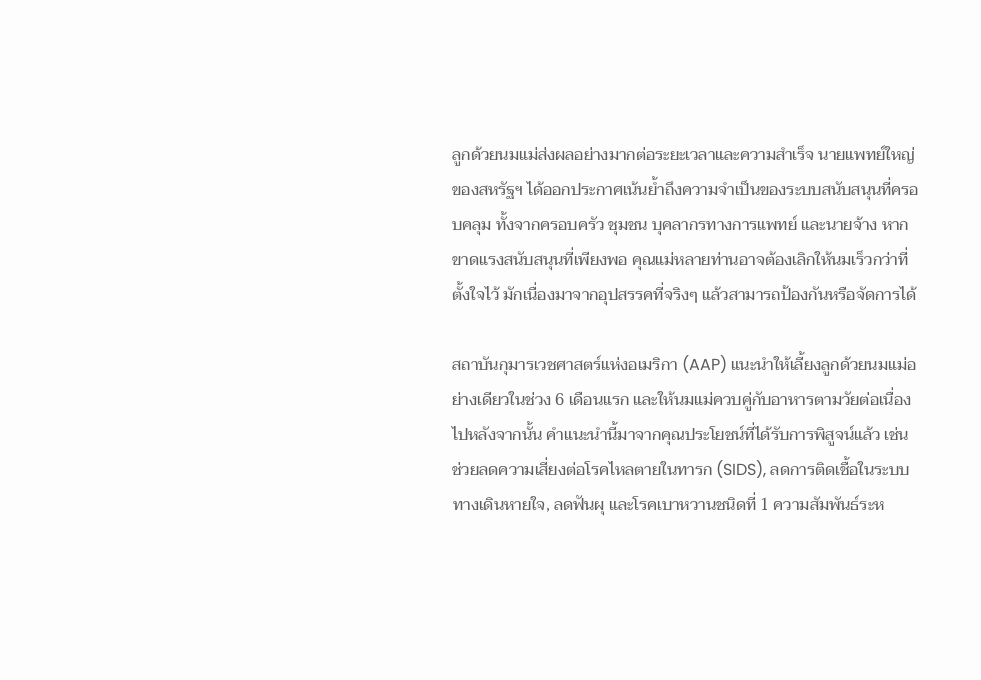ลูกด้วยนมแม่ส่งผลอย่างมากต่อระยะเวลาและความสำเร็จ นายแพทย์ใหญ่ของสหรัฐฯ ได้ออกประกาศเน้นย้ำถึงความจำเป็นของระบบสนับสนุนที่ครอบคลุม ทั้งจากครอบครัว ชุมชน บุคลากรทางการแพทย์ และนายจ้าง หากขาดแรงสนับสนุนที่เพียงพอ คุณแม่หลายท่านอาจต้องเลิกให้นมเร็วกว่าที่ตั้งใจไว้ มักเนื่องมาจากอุปสรรคที่จริงๆ แล้วสามารถป้องกันหรือจัดการได้

สถาบันกุมารเวชศาสตร์แห่งอเมริกา (AAP) แนะนำให้เลี้ยงลูกด้วยนมแม่อย่างเดียวในช่วง 6 เดือนแรก และให้นมแม่ควบคู่กับอาหารตามวัยต่อเนื่องไปหลังจากนั้น คำแนะนำนี้มาจากคุณประโยชน์ที่ได้รับการพิสูจน์แล้ว เช่น ช่วยลดความเสี่ยงต่อโรคไหลตายในทารก (SIDS), ลดการติดเชื้อในระบบทางเดินหายใจ, ลดฟันผุ และโรคเบาหวานชนิดที่ 1 ความสัมพันธ์ระห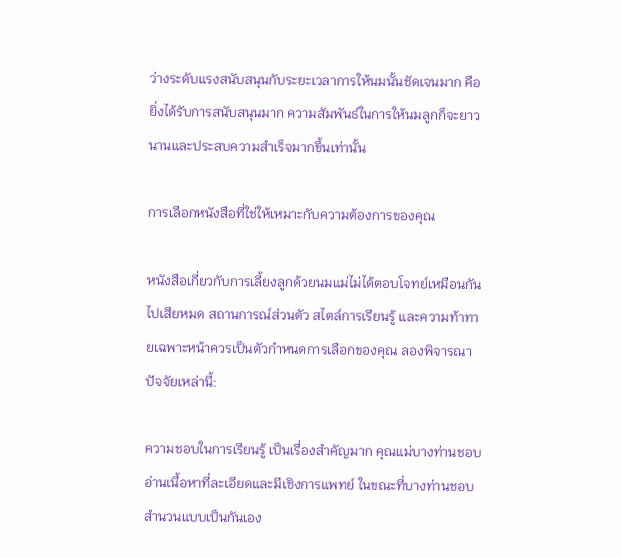ว่างระดับแรงสนับสนุนกับระยะเวลาการให้นมนั้นชัดเจนมาก คือ ยิ่งได้รับการสนับสนุนมาก ความสัมพันธ์ในการให้นมลูกก็จะยาวนานและประสบความสำเร็จมากขึ้นเท่านั้น

การเลือกหนังสือที่ใช่ให้เหมาะกับความต้องการของคุณ

หนังสือเกี่ยวกับการเลี้ยงลูกด้วยนมแม่ไม่ได้ตอบโจทย์เหมือนกันไปเสียหมด สถานการณ์ส่วนตัว สไตล์การเรียนรู้ และความท้าทายเฉพาะหน้าควรเป็นตัวกำหนดการเลือกของคุณ ลองพิจารณาปัจจัยเหล่านี้:

ความชอบในการเรียนรู้ เป็นเรื่องสำคัญมาก คุณแม่บางท่านชอบอ่านเนื้อหาที่ละเอียดและมีเชิงการแพทย์ ในขณะที่บางท่านชอบสำนวนแบบเป็นกันเอง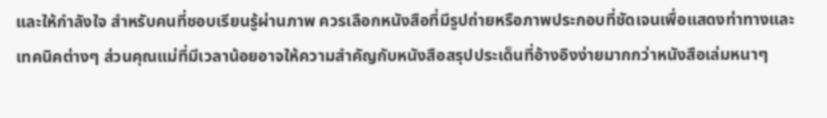และให้กำลังใจ สำหรับคนที่ชอบเรียนรู้ผ่านภาพ ควรเลือกหนังสือที่มีรูปถ่ายหรือภาพประกอบที่ชัดเจนเพื่อแสดงท่าทางและเทคนิคต่างๆ ส่วนคุณแม่ที่มีเวลาน้อยอาจให้ความสำคัญกับหนังสือสรุปประเด็นที่อ้างอิงง่ายมากกว่าหนังสือเล่มหนาๆ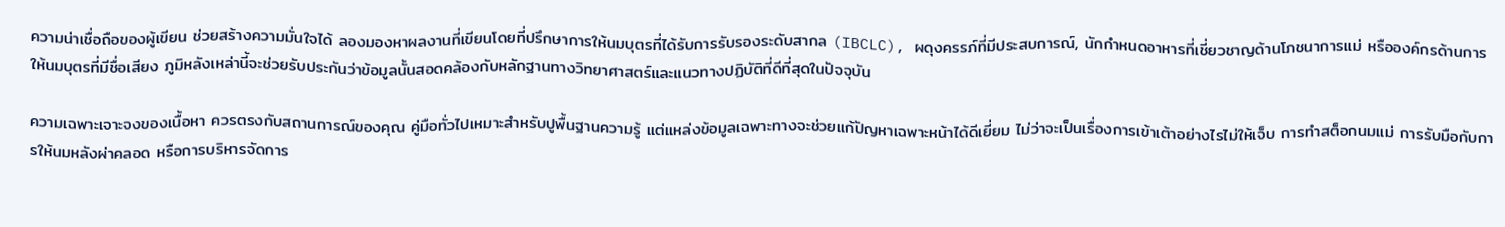ความน่าเชื่อถือของผู้เขียน ช่วยสร้างความมั่นใจได้ ลองมองหาผลงานที่เขียนโดยที่ปรึกษาการให้นมบุตรที่ได้รับการรับรองระดับสากล (IBCLC), ผดุงครรภ์ที่มีประสบการณ์, นักกำหนดอาหารที่เชี่ยวชาญด้านโภชนาการแม่ หรือองค์กรด้านการให้นมบุตรที่มีชื่อเสียง ภูมิหลังเหล่านี้จะช่วยรับประกันว่าข้อมูลนั้นสอดคล้องกับหลักฐานทางวิทยาศาสตร์และแนวทางปฏิบัติที่ดีที่สุดในปัจจุบัน

ความเฉพาะเจาะจงของเนื้อหา ควรตรงกับสถานการณ์ของคุณ คู่มือทั่วไปเหมาะสำหรับปูพื้นฐานความรู้ แต่แหล่งข้อมูลเฉพาะทางจะช่วยแก้ปัญหาเฉพาะหน้าได้ดีเยี่ยม ไม่ว่าจะเป็นเรื่องการเข้าเต้าอย่างไรไม่ให้เจ็บ การทำสต็อกนมแม่ การรับมือกับการให้นมหลังผ่าคลอด หรือการบริหารจัดการ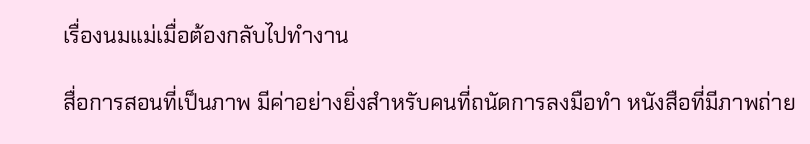เรื่องนมแม่เมื่อต้องกลับไปทำงาน

สื่อการสอนที่เป็นภาพ มีค่าอย่างยิ่งสำหรับคนที่ถนัดการลงมือทำ หนังสือที่มีภาพถ่าย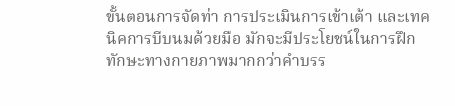ขั้นตอนการจัดท่า การประเมินการเข้าเต้า และเทคนิคการบีบนมด้วยมือ มักจะมีประโยชน์ในการฝึกทักษะทางกายภาพมากกว่าคำบรร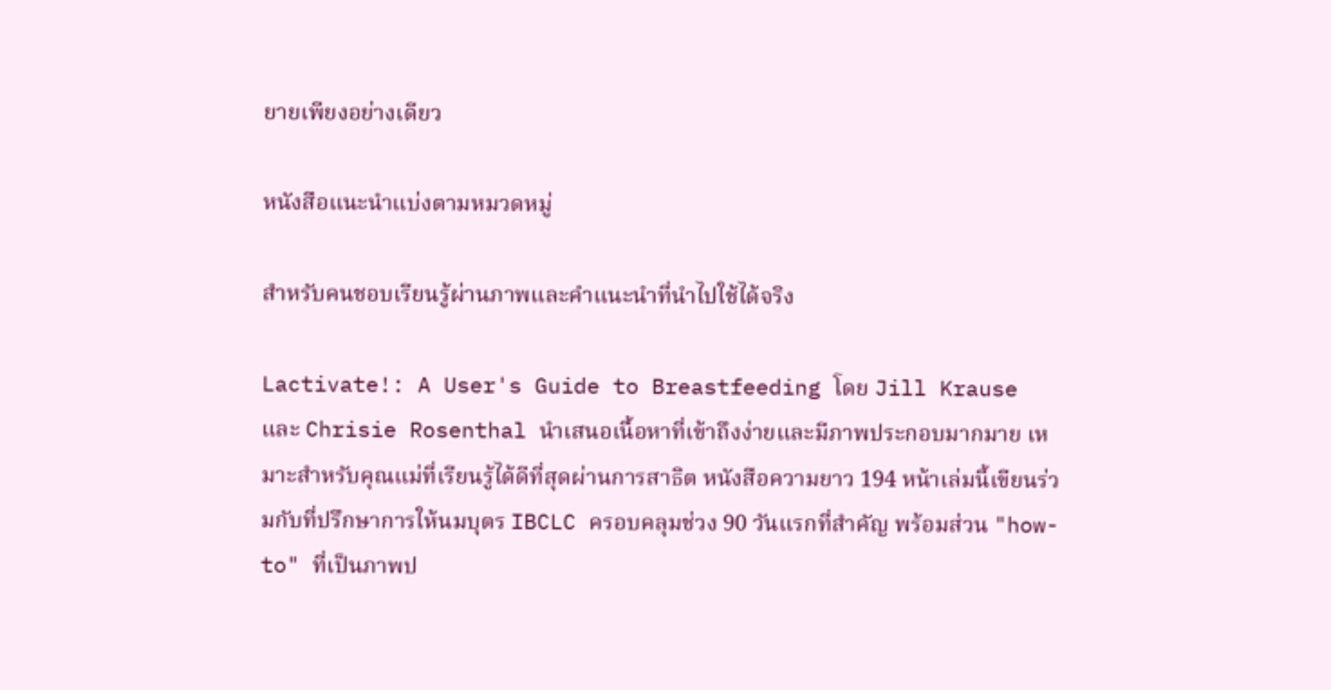ยายเพียงอย่างเดียว

หนังสือแนะนำแบ่งตามหมวดหมู่

สำหรับคนชอบเรียนรู้ผ่านภาพและคำแนะนำที่นำไปใช้ได้จริง

Lactivate!: A User's Guide to Breastfeeding โดย Jill Krause และ Chrisie Rosenthal นำเสนอเนื้อหาที่เข้าถึงง่ายและมีภาพประกอบมากมาย เหมาะสำหรับคุณแม่ที่เรียนรู้ได้ดีที่สุดผ่านการสาธิต หนังสือความยาว 194 หน้าเล่มนี้เขียนร่วมกับที่ปรึกษาการให้นมบุตร IBCLC ครอบคลุมช่วง 90 วันแรกที่สำคัญ พร้อมส่วน "how-to" ที่เป็นภาพป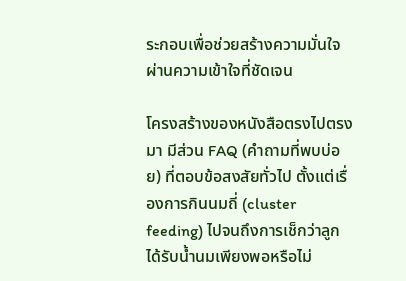ระกอบเพื่อช่วยสร้างความมั่นใจผ่านความเข้าใจที่ชัดเจน

โครงสร้างของหนังสือตรงไปตรงมา มีส่วน FAQ (คำถามที่พบบ่อย) ที่ตอบข้อสงสัยทั่วไป ตั้งแต่เรื่องการกินนมถี่ (cluster feeding) ไปจนถึงการเช็กว่าลูกได้รับน้ำนมเพียงพอหรือไม่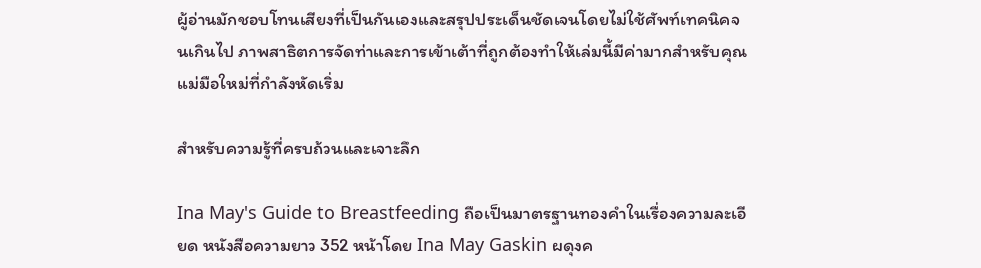ผู้อ่านมักชอบโทนเสียงที่เป็นกันเองและสรุปประเด็นชัดเจนโดยไม่ใช้ศัพท์เทคนิคจนเกินไป ภาพสาธิตการจัดท่าและการเข้าเต้าที่ถูกต้องทำให้เล่มนี้มีค่ามากสำหรับคุณแม่มือใหม่ที่กำลังหัดเริ่ม

สำหรับความรู้ที่ครบถ้วนและเจาะลึก

Ina May's Guide to Breastfeeding ถือเป็นมาตรฐานทองคำในเรื่องความละเอียด หนังสือความยาว 352 หน้าโดย Ina May Gaskin ผดุงค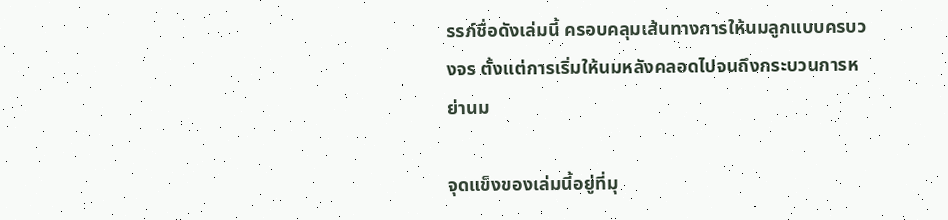รรภ์ชื่อดังเล่มนี้ ครอบคลุมเส้นทางการให้นมลูกแบบครบวงจร ตั้งแต่การเริ่มให้นมหลังคลอดไปจนถึงกระบวนการหย่านม

จุดแข็งของเล่มนี้อยู่ที่มุ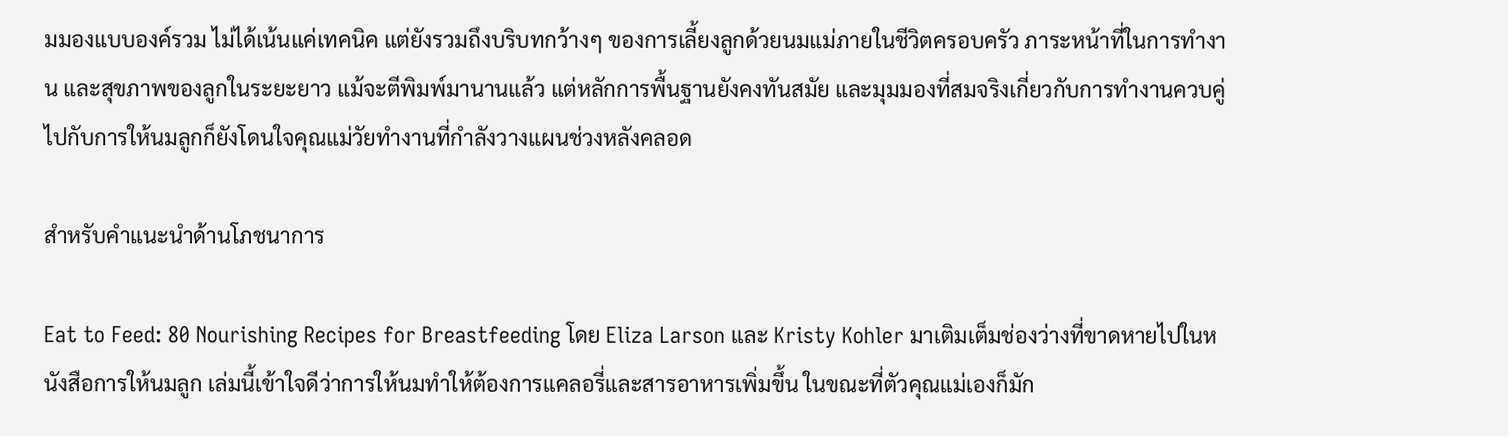มมองแบบองค์รวม ไม่ได้เน้นแค่เทคนิค แต่ยังรวมถึงบริบทกว้างๆ ของการเลี้ยงลูกด้วยนมแม่ภายในชีวิตครอบครัว ภาระหน้าที่ในการทำงาน และสุขภาพของลูกในระยะยาว แม้จะตีพิมพ์มานานแล้ว แต่หลักการพื้นฐานยังคงทันสมัย และมุมมองที่สมจริงเกี่ยวกับการทำงานควบคู่ไปกับการให้นมลูกก็ยังโดนใจคุณแม่วัยทำงานที่กำลังวางแผนช่วงหลังคลอด

สำหรับคำแนะนำด้านโภชนาการ

Eat to Feed: 80 Nourishing Recipes for Breastfeeding โดย Eliza Larson และ Kristy Kohler มาเติมเต็มช่องว่างที่ขาดหายไปในหนังสือการให้นมลูก เล่มนี้เข้าใจดีว่าการให้นมทำให้ต้องการแคลอรี่และสารอาหารเพิ่มขึ้น ในขณะที่ตัวคุณแม่เองก็มัก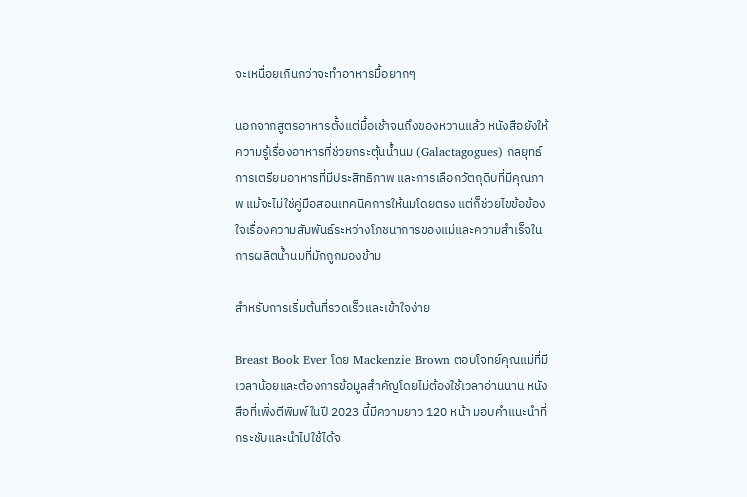จะเหนื่อยเกินกว่าจะทำอาหารมื้อยากๆ

นอกจากสูตรอาหารตั้งแต่มื้อเช้าจนถึงของหวานแล้ว หนังสือยังให้ความรู้เรื่องอาหารที่ช่วยกระตุ้นน้ำนม (Galactagogues) กลยุทธ์การเตรียมอาหารที่มีประสิทธิภาพ และการเลือกวัตถุดิบที่มีคุณภาพ แม้จะไม่ใช่คู่มือสอนเทคนิคการให้นมโดยตรง แต่ก็ช่วยไขข้อข้องใจเรื่องความสัมพันธ์ระหว่างโภชนาการของแม่และความสำเร็จในการผลิตน้ำนมที่มักถูกมองข้าม

สำหรับการเริ่มต้นที่รวดเร็วและเข้าใจง่าย

Breast Book Ever โดย Mackenzie Brown ตอบโจทย์คุณแม่ที่มีเวลาน้อยและต้องการข้อมูลสำคัญโดยไม่ต้องใช้เวลาอ่านนาน หนังสือที่เพิ่งตีพิมพ์ในปี 2023 นี้มีความยาว 120 หน้า มอบคำแนะนำที่กระชับและนำไปใช้ได้จ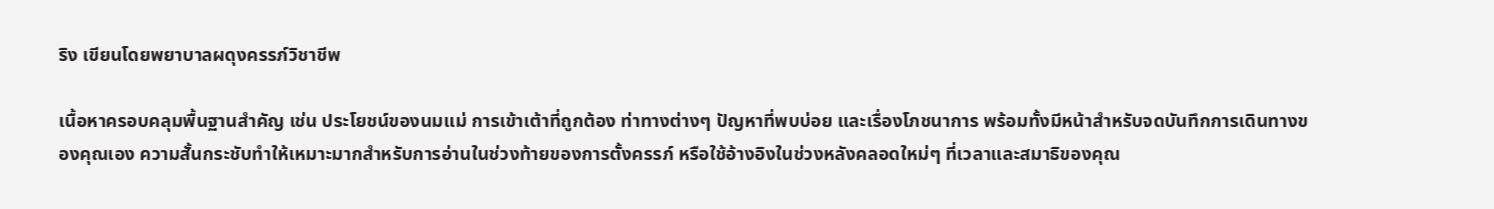ริง เขียนโดยพยาบาลผดุงครรภ์วิชาชีพ

เนื้อหาครอบคลุมพื้นฐานสำคัญ เช่น ประโยชน์ของนมแม่ การเข้าเต้าที่ถูกต้อง ท่าทางต่างๆ ปัญหาที่พบบ่อย และเรื่องโภชนาการ พร้อมทั้งมีหน้าสำหรับจดบันทึกการเดินทางของคุณเอง ความสั้นกระชับทำให้เหมาะมากสำหรับการอ่านในช่วงท้ายของการตั้งครรภ์ หรือใช้อ้างอิงในช่วงหลังคลอดใหม่ๆ ที่เวลาและสมาธิของคุณ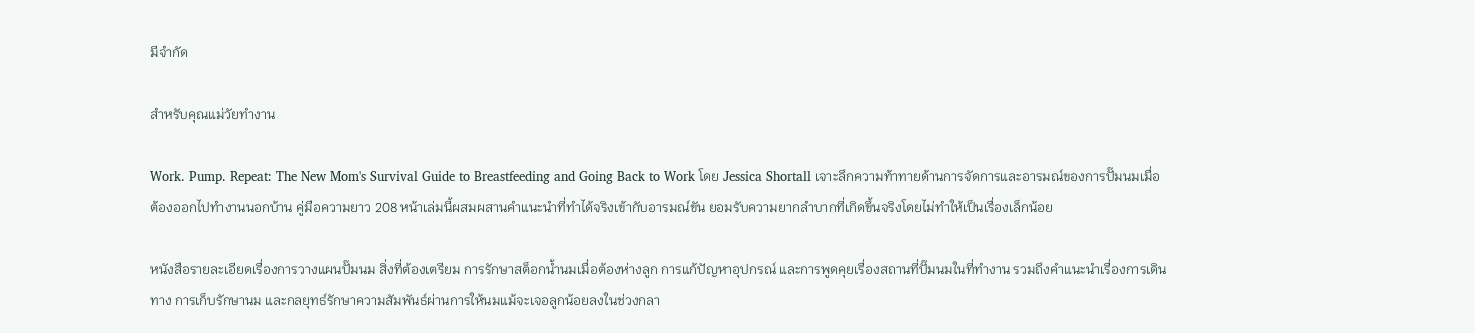มีจำกัด

สำหรับคุณแม่วัยทำงาน

Work. Pump. Repeat: The New Mom's Survival Guide to Breastfeeding and Going Back to Work โดย Jessica Shortall เจาะลึกความท้าทายด้านการจัดการและอารมณ์ของการปั๊มนมเมื่อต้องออกไปทำงานนอกบ้าน คู่มือความยาว 208 หน้าเล่มนี้ผสมผสานคำแนะนำที่ทำได้จริงเข้ากับอารมณ์ขัน ยอมรับความยากลำบากที่เกิดขึ้นจริงโดยไม่ทำให้เป็นเรื่องเล็กน้อย

หนังสือรายละเอียดเรื่องการวางแผนปั๊มนม สิ่งที่ต้องเตรียม การรักษาสต็อกน้ำนมเมื่อต้องห่างลูก การแก้ปัญหาอุปกรณ์ และการพูดคุยเรื่องสถานที่ปั๊มนมในที่ทำงาน รวมถึงคำแนะนำเรื่องการเดินทาง การเก็บรักษานม และกลยุทธ์รักษาความสัมพันธ์ผ่านการให้นมแม้จะเจอลูกน้อยลงในช่วงกลา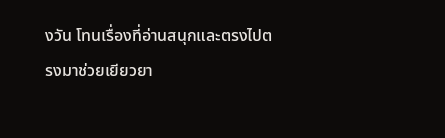งวัน โทนเรื่องที่อ่านสนุกและตรงไปตรงมาช่วยเยียวยา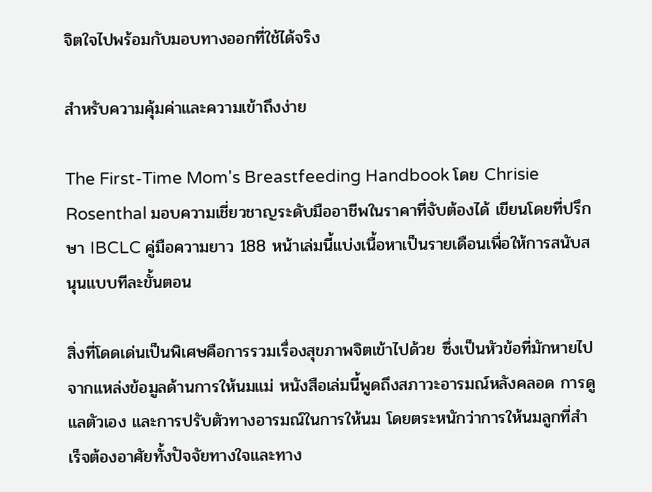จิตใจไปพร้อมกับมอบทางออกที่ใช้ได้จริง

สำหรับความคุ้มค่าและความเข้าถึงง่าย

The First-Time Mom's Breastfeeding Handbook โดย Chrisie Rosenthal มอบความเชี่ยวชาญระดับมืออาชีพในราคาที่จับต้องได้ เขียนโดยที่ปรึกษา IBCLC คู่มือความยาว 188 หน้าเล่มนี้แบ่งเนื้อหาเป็นรายเดือนเพื่อให้การสนับสนุนแบบทีละขั้นตอน

สิ่งที่โดดเด่นเป็นพิเศษคือการรวมเรื่องสุขภาพจิตเข้าไปด้วย ซึ่งเป็นหัวข้อที่มักหายไปจากแหล่งข้อมูลด้านการให้นมแม่ หนังสือเล่มนี้พูดถึงสภาวะอารมณ์หลังคลอด การดูแลตัวเอง และการปรับตัวทางอารมณ์ในการให้นม โดยตระหนักว่าการให้นมลูกที่สำเร็จต้องอาศัยทั้งปัจจัยทางใจและทาง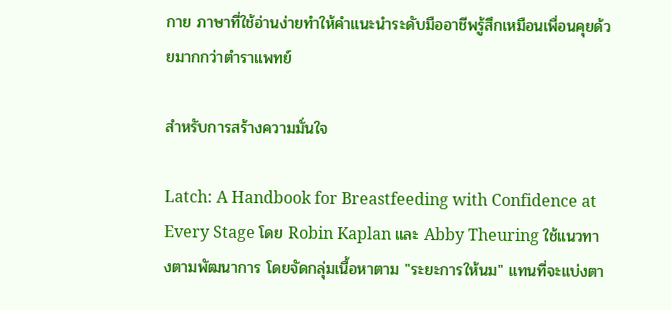กาย ภาษาที่ใช้อ่านง่ายทำให้คำแนะนำระดับมืออาชีพรู้สึกเหมือนเพื่อนคุยด้วยมากกว่าตำราแพทย์

สำหรับการสร้างความมั่นใจ

Latch: A Handbook for Breastfeeding with Confidence at Every Stage โดย Robin Kaplan และ Abby Theuring ใช้แนวทางตามพัฒนาการ โดยจัดกลุ่มเนื้อหาตาม "ระยะการให้นม" แทนที่จะแบ่งตา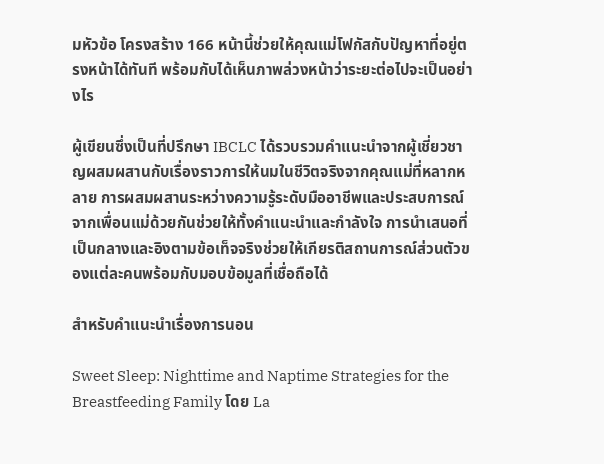มหัวข้อ โครงสร้าง 166 หน้านี้ช่วยให้คุณแม่โฟกัสกับปัญหาที่อยู่ตรงหน้าได้ทันที พร้อมกับได้เห็นภาพล่วงหน้าว่าระยะต่อไปจะเป็นอย่างไร

ผู้เขียนซึ่งเป็นที่ปรึกษา IBCLC ได้รวบรวมคำแนะนำจากผู้เชี่ยวชาญผสมผสานกับเรื่องราวการให้นมในชีวิตจริงจากคุณแม่ที่หลากหลาย การผสมผสานระหว่างความรู้ระดับมืออาชีพและประสบการณ์จากเพื่อนแม่ด้วยกันช่วยให้ทั้งคำแนะนำและกำลังใจ การนำเสนอที่เป็นกลางและอิงตามข้อเท็จจริงช่วยให้เกียรติสถานการณ์ส่วนตัวของแต่ละคนพร้อมกับมอบข้อมูลที่เชื่อถือได้

สำหรับคำแนะนำเรื่องการนอน

Sweet Sleep: Nighttime and Naptime Strategies for the Breastfeeding Family โดย La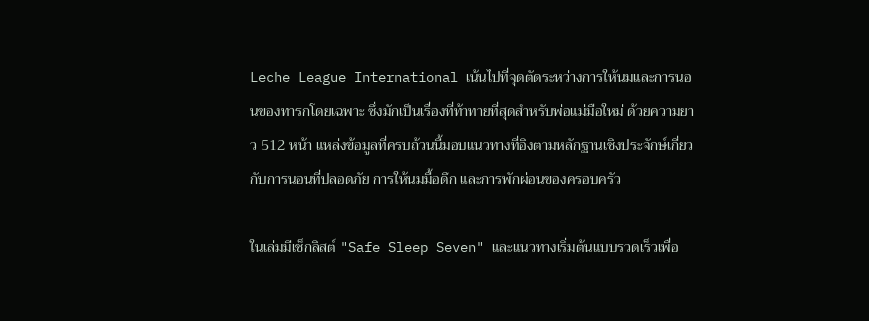Leche League International เน้นไปที่จุดตัดระหว่างการให้นมและการนอนของทารกโดยเฉพาะ ซึ่งมักเป็นเรื่องที่ท้าทายที่สุดสำหรับพ่อแม่มือใหม่ ด้วยความยาว 512 หน้า แหล่งข้อมูลที่ครบถ้วนนี้มอบแนวทางที่อิงตามหลักฐานเชิงประจักษ์เกี่ยวกับการนอนที่ปลอดภัย การให้นมมื้อดึก และการพักผ่อนของครอบครัว

ในเล่มมีเช็กลิสต์ "Safe Sleep Seven" และแนวทางเริ่มต้นแบบรวดเร็วเพื่อ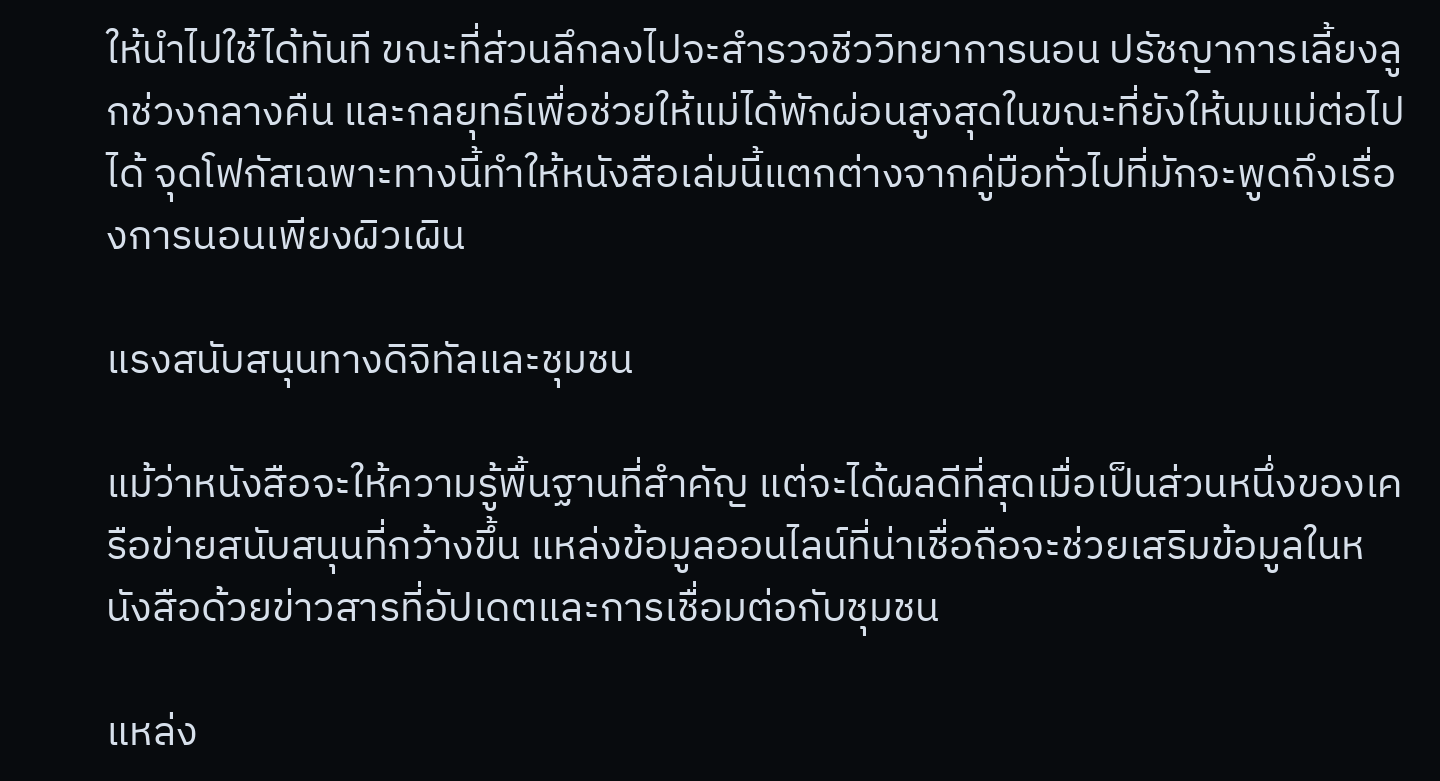ให้นำไปใช้ได้ทันที ขณะที่ส่วนลึกลงไปจะสำรวจชีววิทยาการนอน ปรัชญาการเลี้ยงลูกช่วงกลางคืน และกลยุทธ์เพื่อช่วยให้แม่ได้พักผ่อนสูงสุดในขณะที่ยังให้นมแม่ต่อไปได้ จุดโฟกัสเฉพาะทางนี้ทำให้หนังสือเล่มนี้แตกต่างจากคู่มือทั่วไปที่มักจะพูดถึงเรื่องการนอนเพียงผิวเผิน

แรงสนับสนุนทางดิจิทัลและชุมชน

แม้ว่าหนังสือจะให้ความรู้พื้นฐานที่สำคัญ แต่จะได้ผลดีที่สุดเมื่อเป็นส่วนหนึ่งของเครือข่ายสนับสนุนที่กว้างขึ้น แหล่งข้อมูลออนไลน์ที่น่าเชื่อถือจะช่วยเสริมข้อมูลในหนังสือด้วยข่าวสารที่อัปเดตและการเชื่อมต่อกับชุมชน

แหล่ง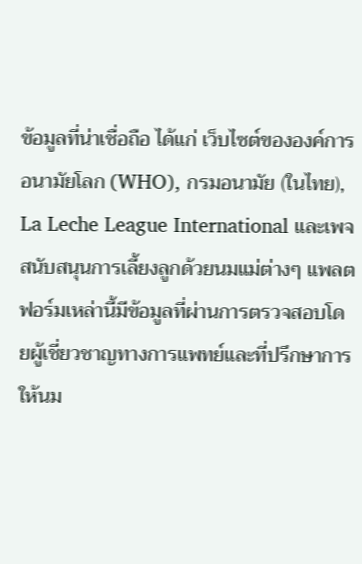ข้อมูลที่น่าเชื่อถือ ได้แก่ เว็บไซต์ขององค์การอนามัยโลก (WHO), กรมอนามัย (ในไทย), La Leche League International และเพจสนับสนุนการเลี้ยงลูกด้วยนมแม่ต่างๆ แพลตฟอร์มเหล่านี้มีข้อมูลที่ผ่านการตรวจสอบโดยผู้เชี่ยวชาญทางการแพทย์และที่ปรึกษาการให้นม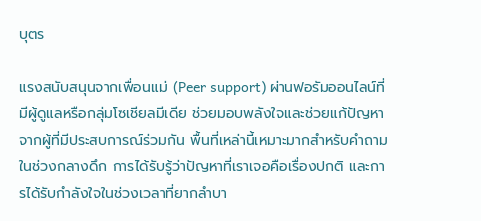บุตร

แรงสนับสนุนจากเพื่อนแม่ (Peer support) ผ่านฟอรัมออนไลน์ที่มีผู้ดูแลหรือกลุ่มโซเชียลมีเดีย ช่วยมอบพลังใจและช่วยแก้ปัญหาจากผู้ที่มีประสบการณ์ร่วมกัน พื้นที่เหล่านี้เหมาะมากสำหรับคำถามในช่วงกลางดึก การได้รับรู้ว่าปัญหาที่เราเจอคือเรื่องปกติ และการได้รับกำลังใจในช่วงเวลาที่ยากลำบา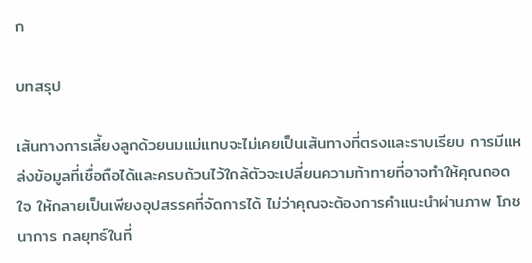ก

บทสรุป

เส้นทางการเลี้ยงลูกด้วยนมแม่แทบจะไม่เคยเป็นเส้นทางที่ตรงและราบเรียบ การมีแหล่งข้อมูลที่เชื่อถือได้และครบถ้วนไว้ใกล้ตัวจะเปลี่ยนความท้าทายที่อาจทำให้คุณถอดใจ ให้กลายเป็นเพียงอุปสรรคที่จัดการได้ ไม่ว่าคุณจะต้องการคำแนะนำผ่านภาพ โภชนาการ กลยุทธ์ในที่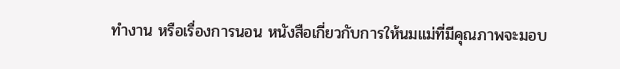ทำงาน หรือเรื่องการนอน หนังสือเกี่ยวกับการให้นมแม่ที่มีคุณภาพจะมอบ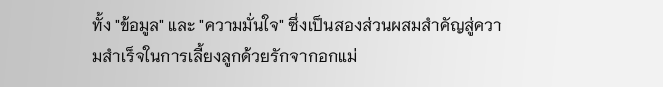ทั้ง "ข้อมูล" และ "ความมั่นใจ" ซึ่งเป็นสองส่วนผสมสำคัญสู่ความสำเร็จในการเลี้ยงลูกด้วยรักจากอกแม่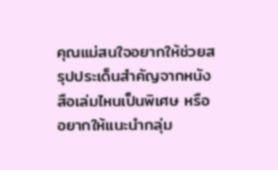คุณแม่สนใจอยากให้ช่วยสรุปประเด็นสำคัญจากหนังสือเล่มไหนเป็นพิเศษ หรืออยากให้แนะนำกลุ่ม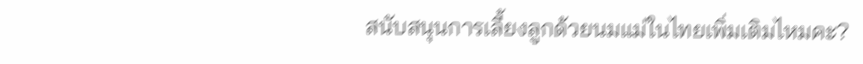สนับสนุนการเลี้ยงลูกด้วยนมแม่ในไทยเพิ่มเติมไหมคะ?